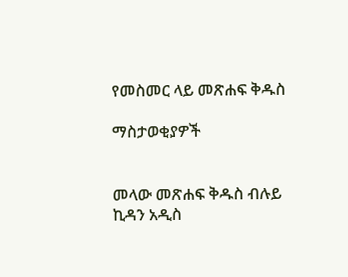የመስመር ላይ መጽሐፍ ቅዱስ

ማስታወቂያዎች


መላው መጽሐፍ ቅዱስ ብሉይ ኪዳን አዲስ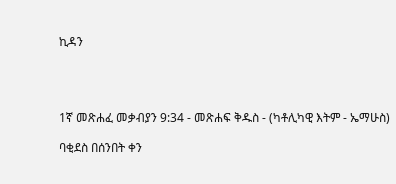ኪዳን




1ኛ መጽሐፈ መቃብያን 9:34 - መጽሐፍ ቅዱስ - (ካቶሊካዊ እትም - ኤማሁስ)

ባቂደስ በሰንበት ቀን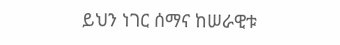ይህን ነገር ሰማና ከሠራዊቱ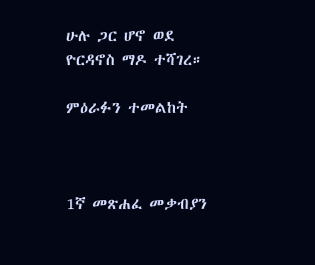ሁሉ ጋር ሆኖ ወደ ዮርዳኖስ ማዶ ተሻገረ።

ምዕራፉን ተመልከት



1ኛ መጽሐፈ መቃብያን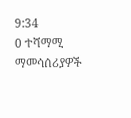9:34
0 ተሻማሚ ማመሳሰሪያዎች